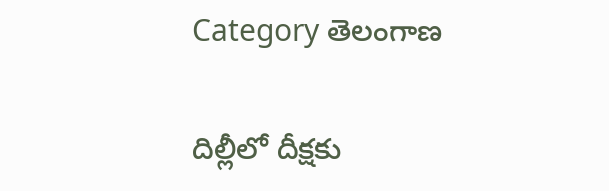Category తెలంగాణ

దిల్లీలో దీక్షకు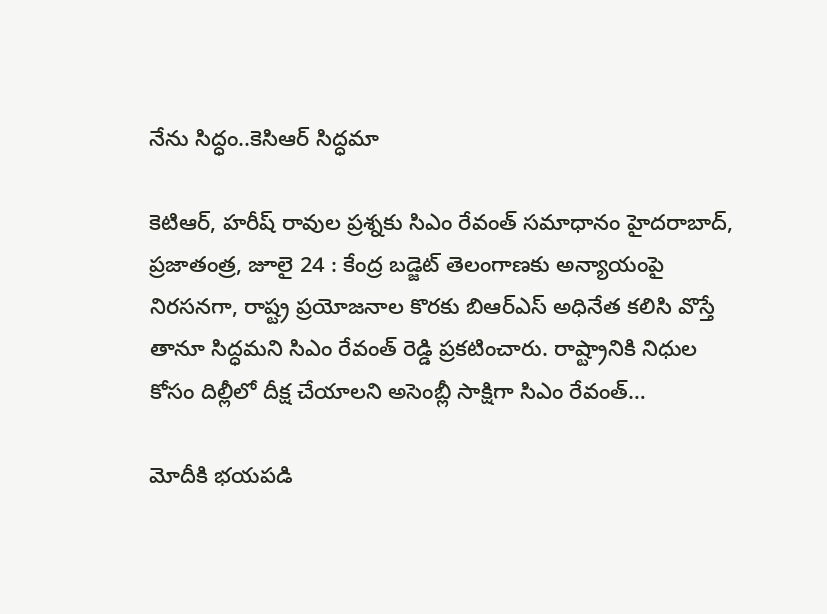నేను సిద్ధం..కెసిఆర్‌ సిద్ధమా

కెటిఆర్‌, హరీష్‌ రావుల ప్రశ్నకు సిఎం రేవంత్‌ సమాధానం హైదరాబాద్‌, ప్రజాతంత్ర, జూలై 24 : కేంద్ర బడ్జెట్‌ తెలంగాణకు అన్యాయంపై నిరసనగా, రాష్ట్ర ప్రయోజనాల కొరకు బిఆర్‌ఎస్‌ అధినేత కలిసి వొస్తే తానూ సిద్ధమని సిఎం రేవంత్‌ రెడ్డి ప్రకటించారు. రాష్ట్రానికి నిధుల కోసం దిల్లీలో దీక్ష చేయాలని అసెంబ్లీ సాక్షిగా సిఎం రేవంత్‌…

మోదీకి భయపడి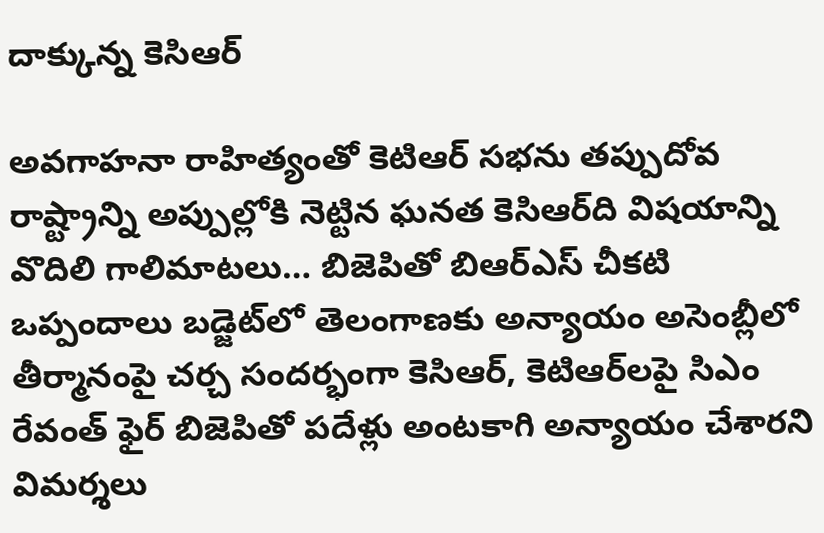దాక్కున్న కెసిఆర్‌

అవగాహనా రాహిత్యంతో కెటిఆర్‌ సభను తప్పుదోవ రాష్ట్రాన్ని అప్పుల్లోకి నెట్టిన ఘనత కెసిఆర్‌ది విషయాన్ని వొదిలి గాలిమాటలు… బిజెపితో బిఆర్‌ఎస్‌ చీకటి ఒప్పందాలు బడ్జెట్‌లో తెలంగాణకు అన్యాయం అసెంబ్లీలో తీర్మానంపై చర్చ సందర్భంగా కెసిఆర్‌, కెటిఆర్‌లపై సిఎం రేవంత్‌ ఫైర్‌ బిజెపితో పదేళ్లు అంటకాగి అన్యాయం చేశారని విమర్శలు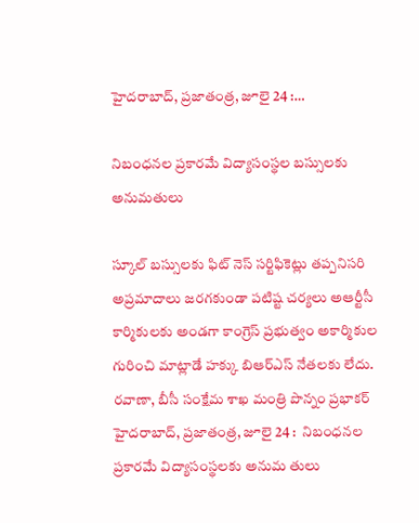హైదరాబాద్‌, ప్రజాతంత్ర, జూలై 24 :…

నిబంధనల ప్రకారమే విద్యాసంస్థల బస్సులకు అనుమతులు

స్కూల్‌ ‌బస్సులకు ఫిట్‌ ‌నెస్‌ ‌సర్టిఫికెట్లు తప్పనిసరి అప్రమాదాలు జరగకుండా పటిష్ట చర్యలు అఆర్టీసీ కార్మికులకు అండగా కాంగ్రెస్‌ ‌ప్రభుత్వం అకార్మికుల గురించి మాట్లాడే హక్కు బిఆర్‌ఎస్‌ ‌నేతలకు లేదు. రవాణా, బీసీ సంక్షేమ శాఖ మంత్రి పొన్నం ప్రభాకర్‌ హైదరాబాద్‌, ప్రజాతంత్ర, జూలై 24 :  నిబంధనల ప్రకారమే విద్యాసంస్థలకు అనుమ తులు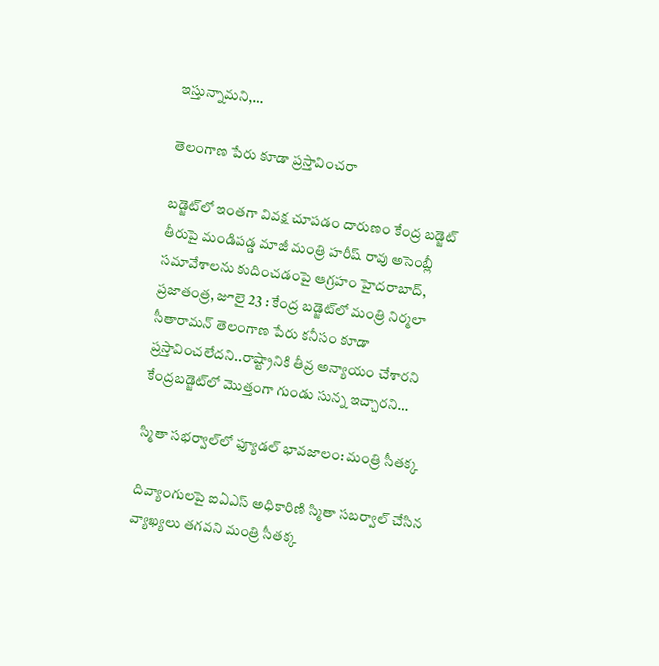ఇస్తున్నామని,…

తెలంగాణ పేరు కూడా ప్రస్తావించరా

బడ్జెట్‌లో ఇంతగా వివక్ష చూపడం దారుణం కేంద్ర బడ్జెట్‌ తీరుపై మండిపడ్డ మాజీ మంత్రి హరీష్‌ రావు అసెంబ్లీ సమావేశాలను కుదించడంపై ఆగ్రహం హైదరాబాద్‌, ప్రజాతంత్ర, జూలై 23 : కేంద్ర బడ్జెట్‌లో మంత్రి నిర్మలా సీతారామన్‌ తెలంగాణ పేరు కనీసం కూడా ప్రస్తావించలేదని..రాష్ట్రానికి తీవ్ర అన్యాయం చేశారని కేంద్రబడ్జెట్‌లో మొత్తంగా గుండు సున్న ఇచ్చారని…

స్మితా సభర్వాల్‌లో ఫ్యూడల్ భావజాలం: మంత్రి సీతక్క

దివ్యాంగులపై ఐఏఎస్ అధికారిణి స్మితా సబర్వాల్ చేసిన వ్యాఖ్యలు తగవని మంత్రి సీతక్క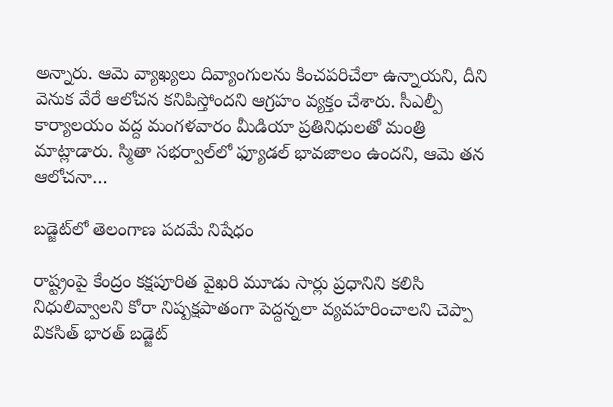అన్నారు. ఆమె వ్యాఖ్యలు దివ్యాంగులను కించపరిచేలా ఉన్నాయని, దీని వెనుక వేరే ఆలోచన కనిపిస్తోందని ఆగ్రహం వ్యక్తం చేశారు. సీఎల్పీ కార్యాలయం వద్ద మంగళవారం మీడియా ప్రతినిధులతో మంత్రి మాట్లాడారు. స్మితా సభర్వాల్‌లో ఫ్యూడల్ భావజాలం ఉందని, ఆమె తన ఆలోచనా…

బడ్జెట్‌లో తెలంగాణ పదమే నిషేధం

రాష్ట్రంపై కేంద్రం కక్షపూరిత వైఖరి మూడు సార్లు ప్రధానిని కలిసి నిధులివ్వాలని కోరా నిష్పక్షపాతంగా పెద్దన్నలా వ్యవహరించాలని చెప్పా వికసిత్‌ భారత్‌ బడ్జెట్‌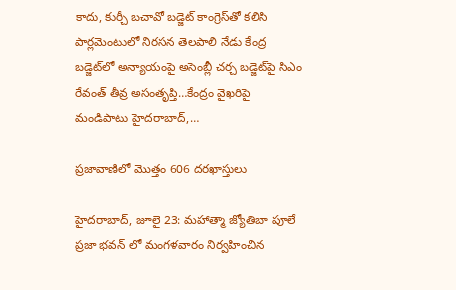కాదు, కుర్చీ బచావో బడ్జెట్‌ కాంగ్రెస్‌తో కలిసి పార్లమెంటులో నిరసన తెలపాలి నేడు కేంద్ర బడ్జెట్‌లో అన్యాయంపై అసెంబ్లీ చర్చ బడ్జెట్‌పై సిఎం రేవంత్‌ తీవ్ర అసంతృప్తి…కేంద్రం వైఖరిపై మండిపాటు హైదరాబాద్‌,…

ప్రజావాణిలో మొత్తం 606 దరఖాస్తులు

హైదరాబాద్‌, జూలై 23: మహాత్మా జ్యోతిబా పూలే ప్రజా భవన్‌ ‌లో మంగళవారం నిర్వహించిన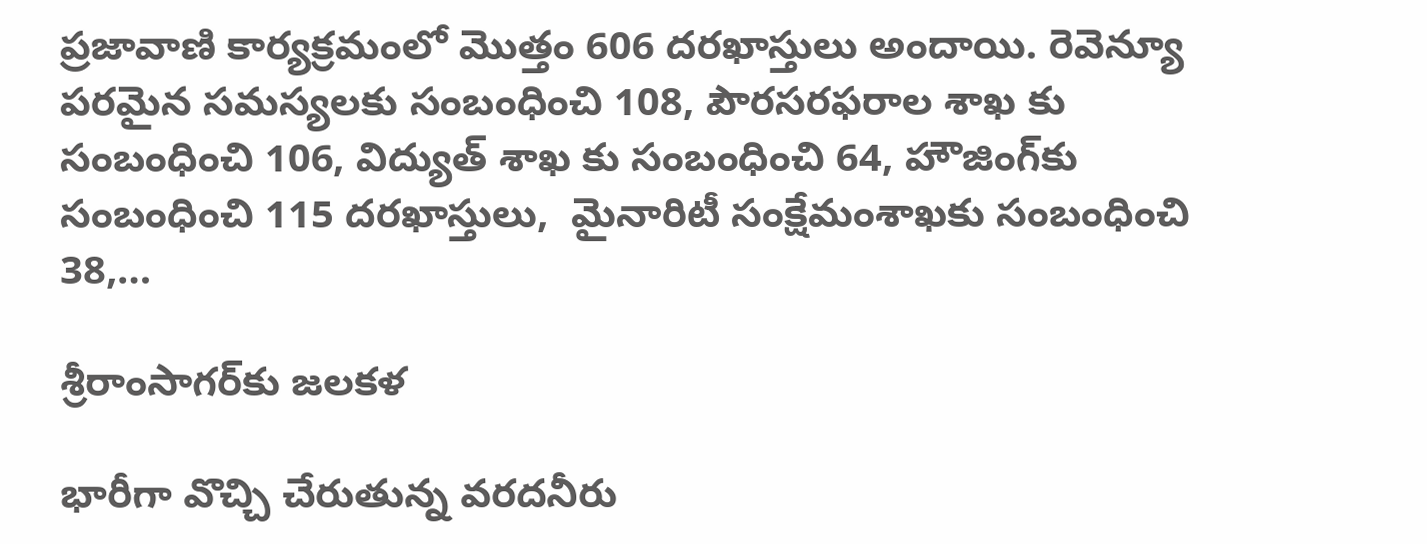ప్రజావాణి కార్యక్రమంలో మొత్తం 606 దరఖాస్తులు అందాయి. రెవెన్యూ పరమైన సమస్యలకు సంబంధించి 108, పౌరసరఫరాల శాఖ కు సంబంధించి 106, విద్యుత్‌ ‌శాఖ కు సంబంధించి 64, హౌజింగ్‌కు సంబంధించి 115 దరఖాస్తులు,  మైనారిటీ సంక్షేమంశాఖకు సంబంధించి 38,…

శ్రీ‌రాంసాగర్‌కు జలకళ

భారీగా వొచ్చి చేరుతున్న వరదనీరు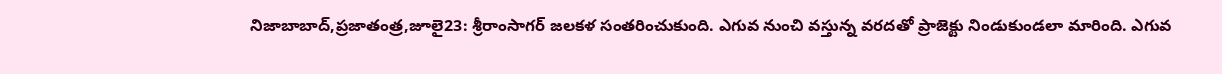నిజాబాబాద్‌,ప్రజాతంత్ర,జూలై23: శ్రీరాంసాగర్‌ ‌జలకళ సంతరించుకుంది. ఎగువ నుంచి వస్తున్న వరదతో ప్రాజెక్టు నిండుకుండలా మారింది. ఎగువ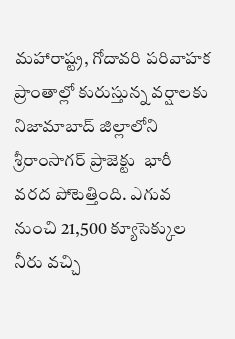మహారాష్ట్ర, గోదావరి పరివాహక ప్రాంతాల్లో కురుస్తున్న వర్షాలకు నిజామాబాద్‌ ‌జిల్లాలోని శ్రీరాంసాగర్‌ ‌ప్రాజెక్టు  భారీ వరద పోటెత్తింది. ఎగువ నుంచి 21,500 క్యూసెక్కుల నీరు వచ్చి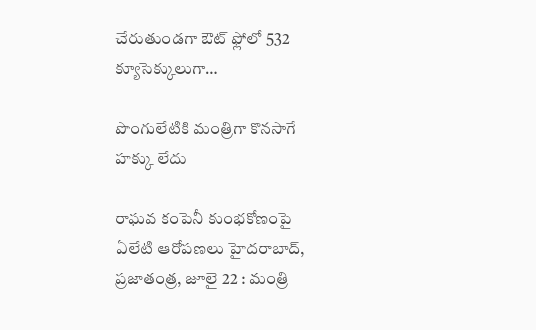చేరుతుండగా ఔట్‌ ‌ఫ్లోలో 532 క్యూసెక్కులుగా…

పొంగులేటికి మంత్రిగా కొనసాగే హక్కు లేదు

రాఘవ కంపెనీ కుంభకోణంపై ఏలేటి ఆరోపణలు హైదరాబాద్‌, ప్రజాతంత్ర, జూలై 22 : మంత్రి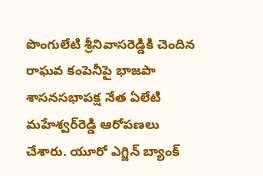పొంగులేటి శ్రీనివాసరెడ్డికి చెందిన రాఘవ కంపెనీపై భాజపా శాసనసభాపక్ష నేత ఏలేటి మహేశ్వర్‌రెడ్డి ఆరోపణలు చేశారు. యూరో ఎగ్జిన్‌ బ్యాంక్‌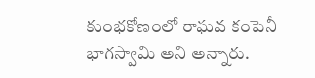కుంభకోణంలో రాఘవ కంపెనీ భాగస్వామి అని అన్నారు.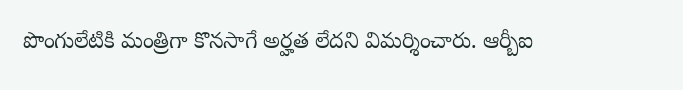పొంగులేటికి మంత్రిగా కొనసాగే అర్హత లేదని విమర్శించారు. ఆర్బీఐ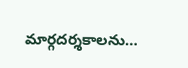మార్గదర్శకాలను…